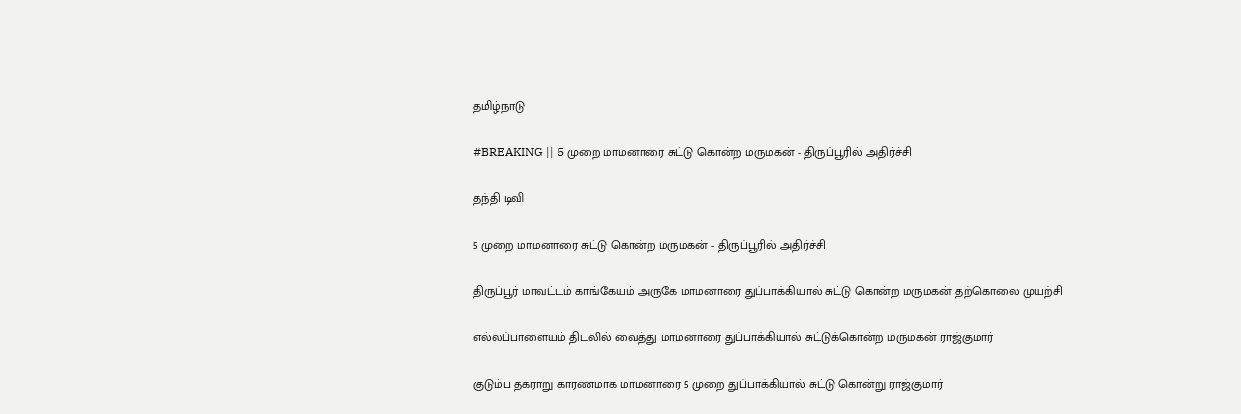தமிழ்நாடு

#BREAKING || 5 முறை மாமனாரை சுட்டு கொன்ற மருமகன் - திருப்பூரில் அதிர்ச்சி

தந்தி டிவி

5 முறை மாமனாரை சுட்டு கொன்ற மருமகன் - திருப்பூரில் அதிர்ச்சி

திருப்பூர் மாவட்டம் காங்கேயம் அருகே மாமனாரை துப்பாக்கியால் சுட்டு கொன்ற மருமகன் தற்கொலை முயற்சி

எல்லப்பாளையம் திடலில் வைத்து மாமனாரை துப்பாக்கியால் சுட்டுக்கொன்ற மருமகன் ராஜ்குமார்

குடும்ப தகராறு காரணமாக மாமனாரை 5 முறை துப்பாக்கியால் சுட்டு கொன்று ராஜ்குமார்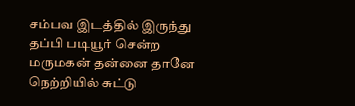சம்பவ இடத்தில் இருந்து தப்பி படியூர் சென்ற மருமகன் தன்னை தானே நெற்றியில் சுட்டு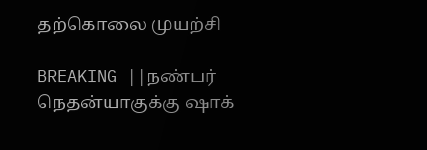தற்கொலை முயற்சி

BREAKING ||நண்பர் நெதன்யாகுக்கு ஷாக்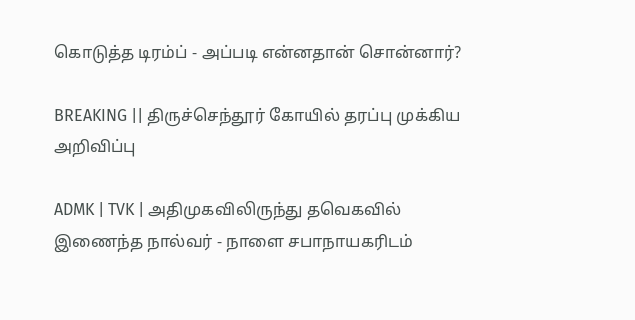கொடுத்த டிரம்ப் - அப்படி என்னதான் சொன்னார்?

BREAKING || திருச்செந்தூர் கோயில் தரப்பு முக்கிய அறிவிப்பு

ADMK | TVK | அதிமுகவிலிருந்து தவெகவில் இணைந்த நால்வர் - நாளை சபாநாயகரிடம்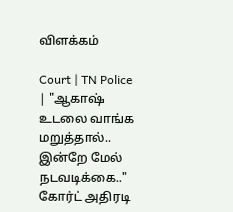விளக்கம்

Court | TN Police | "ஆகாஷ் உடலை வாங்க மறுத்தால்.. இன்றே மேல் நடவடிக்கை.." கோர்ட் அதிரடி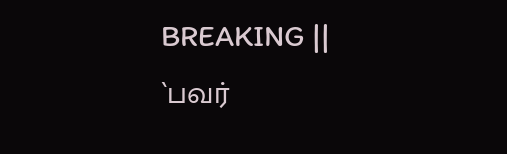BREAKING || `பவர்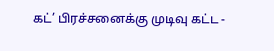கட்’ பிரச்சனைக்கு முடிவு கட்ட -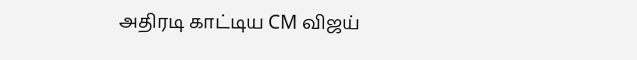அதிரடி காட்டிய CM விஜய்